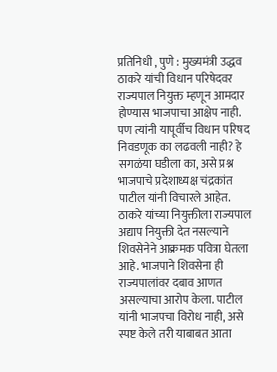प्रतिनिधी , पुणे : मुख्यमंत्री उद्धव ठाकरे यांची विधान परिषेदवर राज्यपाल नियुक्त म्हणून आमदार होण्यास भाजपाचा आक्षेप नाही. पण त्यांनी यापूर्वीच विधान परिषद निवडणूक का लढवली नाही? हे सगळंया घडीला का, असे प्रश्न भाजपाचे प्रदेशाध्यक्ष चंद्रकांत पाटील यांनी विचारले आहेत. ठाकरे यांच्या नियुक्तीला राज्यपाल अद्याप नियुक्ती देत नसल्याने शिवसेनेने आक्रमक पवित्रा घेतला आहे. भाजपाने शिवसेना ही राज्यपालांवर दबाव आणत असल्याचा आरोप केला. पाटील यांनी भाजपचा विरोध नाही, असे स्पष्ट केले तरी याबाबत आता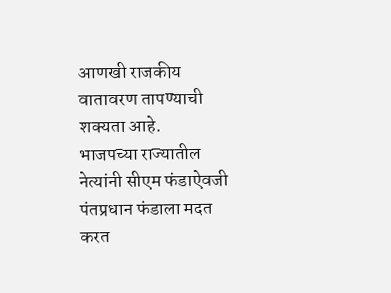आणखी राजकीय वातावरण तापण्याची शक्यता आहे.
भाजपच्या राज्यातील नेत्यांनी सीएम फंडाऐवजी पंतप्रधान फंडाला मदत करत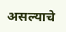असल्याचे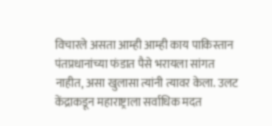विचारले असता आम्ही आम्ही काय पाकिस्तान पंतप्रधानांच्या फंडात पैसे भरायला सांगत नाहीत, असा खुलासा त्यांनी त्यावर केला. उलट केंद्राकडून महाराष्ट्राला सर्वाधिक मदत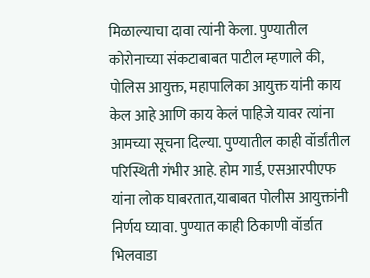मिळाल्याचा दावा त्यांनी केला. पुण्यातील कोरोनाच्या संकटाबाबत पाटील म्हणाले की, पोलिस आयुक्त, महापालिका आयुक्त यांनी काय केल आहे आणि काय केलं पाहिजे यावर त्यांना आमच्या सूचना दिल्या. पुण्यातील काही वॉर्डांतील परिस्थिती गंभीर आहे. होम गार्ड, एसआरपीएफ यांना लोक घाबरतात,याबाबत पोलीस आयुक्तांनी निर्णय घ्यावा. पुण्यात काही ठिकाणी वॉर्डात भिलवाडा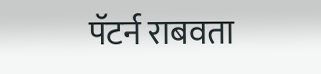पॅटर्न राबवता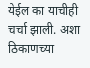येईल का याचीही चर्चा झाली. अशा ठिकाणच्या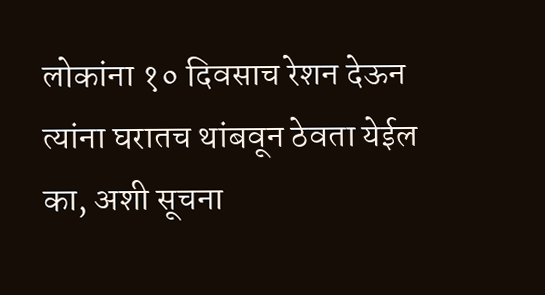लोकांना १० दिवसाच रेशन देऊन त्यांना घरातच थांबवून ठेवता येईल का, अशी सूचना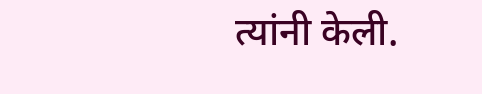त्यांनी केली.